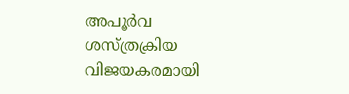അപൂർവ ശസ്ത്രക്രിയ വിജയകരമായി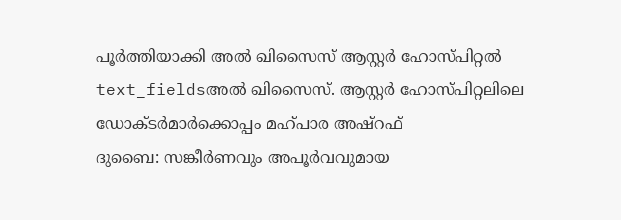പൂർത്തിയാക്കി അൽ ഖിസൈസ് ആസ്റ്റർ ഹോസ്പിറ്റൽ
text_fieldsഅൽ ഖിസൈസ്. ആസ്റ്റർ ഹോസ്പിറ്റലിലെ ഡോക്ടർമാർക്കൊപ്പം മഹ്പാര അഷ്റഫ്
ദുബൈ: സങ്കീർണവും അപൂർവവുമായ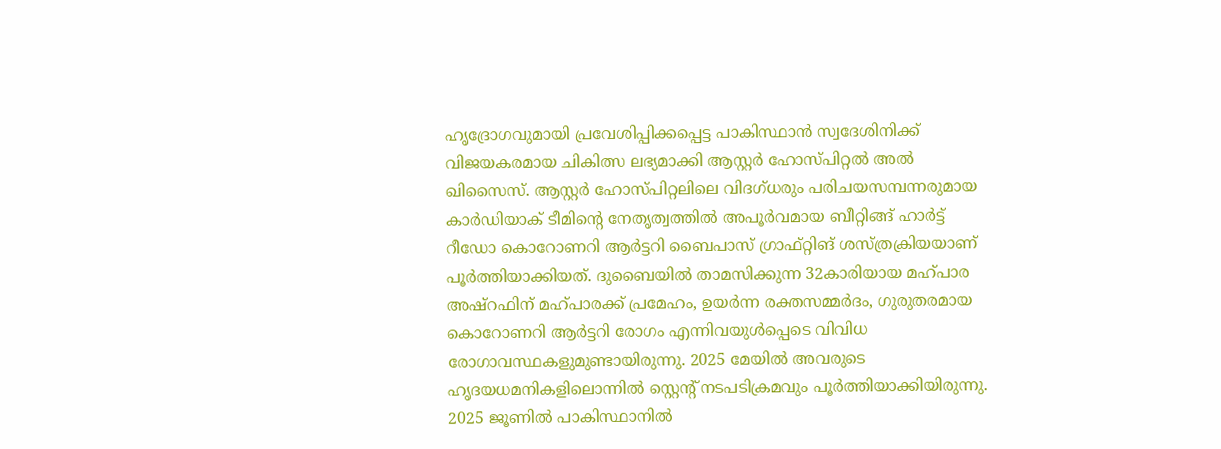ഹൃദ്രോഗവുമായി പ്രവേശിപ്പിക്കപ്പെട്ട പാകിസ്ഥാൻ സ്വദേശിനിക്ക് വിജയകരമായ ചികിത്സ ലഭ്യമാക്കി ആസ്റ്റർ ഹോസ്പിറ്റൽ അൽ ഖിസൈസ്. ആസ്റ്റർ ഹോസ്പിറ്റലിലെ വിദഗ്ധരും പരിചയസമ്പന്നരുമായ കാർഡിയാക് ടീമിന്റെ നേതൃത്വത്തിൽ അപൂർവമായ ബീറ്റിങ്ങ് ഹാർട്ട് റീഡോ കൊറോണറി ആർട്ടറി ബൈപാസ് ഗ്രാഫ്റ്റിങ് ശസ്ത്രക്രിയയാണ് പൂർത്തിയാക്കിയത്. ദുബൈയിൽ താമസിക്കുന്ന 32കാരിയായ മഹ്പാര അഷ്റഫിന് മഹ്പാരക്ക് പ്രമേഹം, ഉയർന്ന രക്തസമ്മർദം, ഗുരുതരമായ കൊറോണറി ആർട്ടറി രോഗം എന്നിവയുൾപ്പെടെ വിവിധ രോഗാവസ്ഥകളുമുണ്ടായിരുന്നു. 2025 മേയിൽ അവരുടെ ഹൃദയധമനികളിലൊന്നിൽ സ്റ്റെന്റ് നടപടിക്രമവും പൂർത്തിയാക്കിയിരുന്നു. 2025 ജൂണിൽ പാകിസ്ഥാനിൽ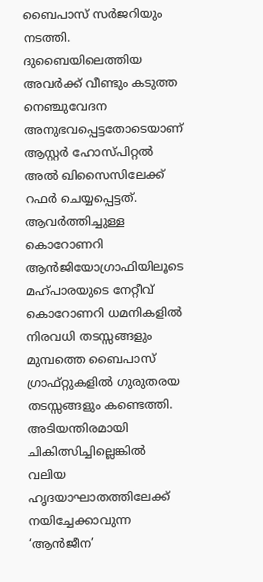ബൈപാസ് സർജറിയും നടത്തി. ദുബൈയിലെത്തിയ അവർക്ക് വീണ്ടും കടുത്ത നെഞ്ചുവേദന അനുഭവപ്പെട്ടതോടെയാണ് ആസ്റ്റർ ഹോസ്പിറ്റൽ അൽ ഖിസൈസിലേക്ക് റഫർ ചെയ്യപ്പെട്ടത്.
ആവർത്തിച്ചുള്ള കൊറോണറി ആൻജിയോഗ്രാഫിയിലൂടെ മഹ്പാരയുടെ നേറ്റീവ് കൊറോണറി ധമനികളിൽ നിരവധി തടസ്സങ്ങളും മുമ്പത്തെ ബൈപാസ് ഗ്രാഫ്റ്റുകളിൽ ഗുരുതരയ തടസ്സങ്ങളും കണ്ടെത്തി. അടിയന്തിരമായി ചികിത്സിച്ചില്ലെങ്കിൽ വലിയ ഹൃദയാഘാതത്തിലേക്ക് നയിച്ചേക്കാവുന്ന ‘ആൻജീന’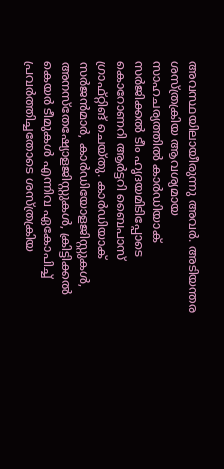അവസ്ഥയിലായീരുന്നു അവർ. അടിയന്തര ശസ്ത്രക്രിയ ആവശ്യമായ സാഹചര്യത്തിൽ കാർഡിയാക് സർജിക്കൽ ടീം ഹൃദയമിടിപ്പോടെ കൊറോണറി ആർട്ടറി ബൈപാസ് ഗ്രാഫ്റ്റിങ് ചെയ്തു. കാർഡിയാക് സർജൻമാർ, കാർഡിയോളജിസ്റ്റുകൾ, അനസ്തേഷ്യോളജിസ്റ്റുകൾ, ക്രിട്ടിക്കൽ കെയർ ടീമുകൾ എന്നിവ ഏകോപിച്ച് പ്രവർത്തിച്ചതോടെ ശസ്ത്രക്രിയ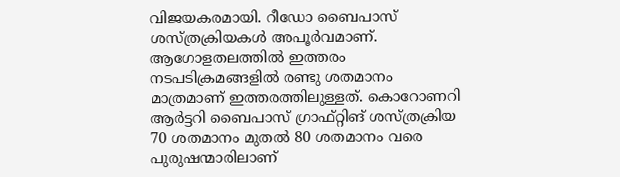വിജയകരമായി. റീഡോ ബൈപാസ് ശസ്ത്രക്രിയകൾ അപൂർവമാണ്. ആഗോളതലത്തിൽ ഇത്തരം നടപടിക്രമങ്ങളിൽ രണ്ടു ശതമാനം മാത്രമാണ് ഇത്തരത്തിലുള്ളത്. കൊറോണറി ആർട്ടറി ബൈപാസ് ഗ്രാഫ്റ്റിങ് ശസ്ത്രക്രിയ 70 ശതമാനം മുതൽ 80 ശതമാനം വരെ പുരുഷന്മാരിലാണ്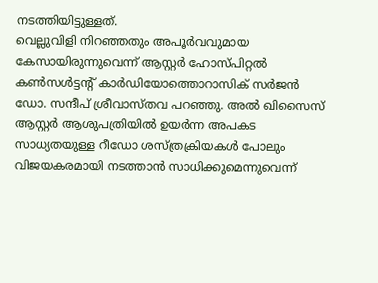നടത്തിയിട്ടുള്ളത്.
വെല്ലുവിളി നിറഞ്ഞതും അപൂർവവുമായ കേസായിരുന്നുവെന്ന് ആസ്റ്റർ ഹോസ്പിറ്റൽ കൺസൾട്ടന്റ് കാർഡിയോത്തൊറാസിക് സർജൻ ഡോ. സന്ദീപ് ശ്രീവാസ്തവ പറഞ്ഞു. അൽ ഖിസൈസ് ആസ്റ്റർ ആശുപത്രിയിൽ ഉയർന്ന അപകട സാധ്യതയുള്ള റീഡോ ശസ്ത്രക്രിയകൾ പോലും വിജയകരമായി നടത്താൻ സാധിക്കുമെന്നുവെന്ന്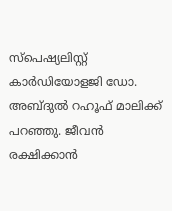സ്പെഷ്യലിസ്റ്റ് കാർഡിയോളജി ഡോ. അബ്ദുൽ റഹൂഫ് മാലിക്ക് പറഞ്ഞു. ജീവൻ രക്ഷിക്കാൻ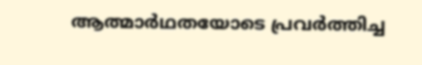ആത്മാർഥതയോടെ പ്രവർത്തിച്ച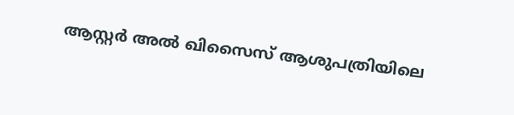ആസ്റ്റർ അൽ ഖിസൈസ് ആശുപത്രിയിലെ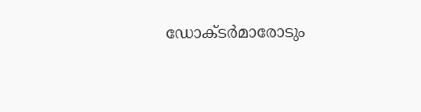ഡോക്ടർമാരോടും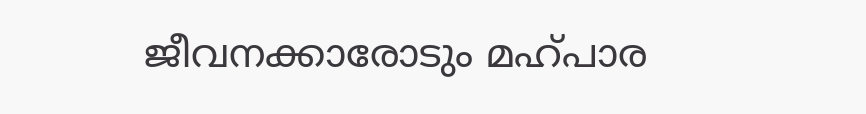ജീവനക്കാരോടും മഹ്പാര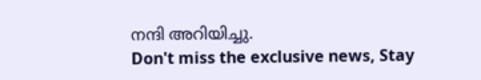നന്ദി അറിയിച്ചു.
Don't miss the exclusive news, Stay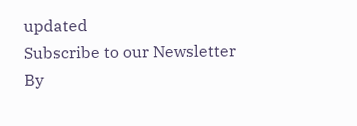updated
Subscribe to our Newsletter
By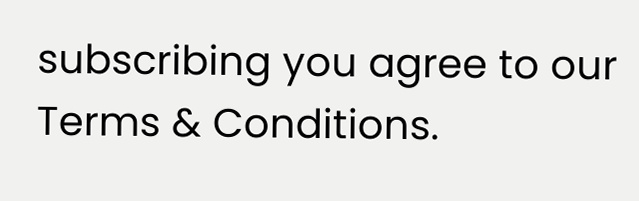subscribing you agree to our Terms & Conditions.